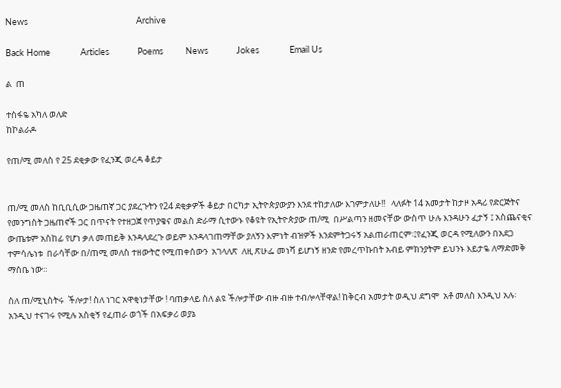News                                                      Archive

Back Home               Articles              Poems           News              Jokes               Email Us

ል  ጠ

ተስፋዬ አካለ ወለድ
ከኮልራዶ

የጠ/ሚ መለስ የ 25 ደቂቃው የፈንጂ ወረዳ ቆይታ


ጠ/ሚ መለስ ከቢቢሲው ጋዜጠኛ ጋር ያደረጉትን የ24 ደቂቃዎች ቆይታ በርካታ ኢትዮጵያውያን እንደ ተከታለው እገምታለሁ!!   ላለፉት 14 አመታት ከታዞ አዳሪ የድርጅትና የመንግስት ጋዜጠኖች ጋር በጥናት የተዘጋጀ የጥያቄና መልስ ድራማ ሲተውኑ የቆዩት የኢትዮጵያው ጠ/ሚ  በሥልጣን ዘመናቸው ውስጥ ሁሉ እንዳሁን ፈታኝ ፤ አስጨናቂና ውጤቱም አስከፊ የሆነ ቃለ መጠይቅ እንዳላደረጉ ወይም እንዳላገጠማቸው ያለኝን እምነት ብዝዎች እንደምትጋሩኝ አልጠራጠርም፡፤የፈንጂ ወርዳ የሚለውን በአደጋ ተምሳሌነቱ  በራሳቸው በ/ጠሚ መለስ ተዘውትሮ የሚጠቀሰውን  አገላለጽ  ለዚ ጽሁፌ መነሻ ይሆነኝ ዘንድ የመረጥኩበት አብይ ምክንያትም ይህንኑ እይታዬ ለማድመቅ ማሰቤ ነው።

ስለ ጠ/ሚኒስትሩ  ችሎታ! ስለ ነገር አዋቂነታቸው ! ባጠቃላይ ስለ ልዩ ችሎታቸው ብዙ ብዙ ተብሎላቸዋል! ከቅርብ አመታት ወዲህ ደግሞ  አቶ መለስ እንዲህ አሉ፡ አንዲህ ተናገሩ የሚሉ አስቂኝ የፈጠራ ወጎች በአፍቃሪ ወያኔ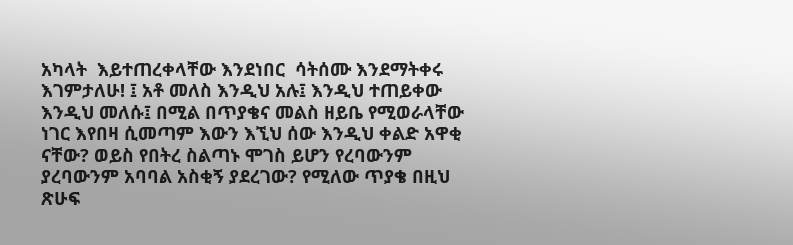አካላት  እይተጠረቀላቸው እንደነበር  ሳትሰሙ እንደማትቀሩ እገምታለሁ! ፤ አቶ መለስ እንዲህ አሉ፤ እንዲህ ተጠይቀው እንዲህ መለሱ፤ በሚል በጥያቄና መልስ ዘይቤ የሚወራላቸው ነገር እየበዛ ሲመጣም እውን እኚህ ሰው እንዲህ ቀልድ አዋቂ ናቸው? ወይስ የበትረ ስልጣኑ ሞገስ ይሆን የረባውንም ያረባውንም አባባል አስቂኝ ያደረገው? የሚለው ጥያቄ በዚህ ጽሁፍ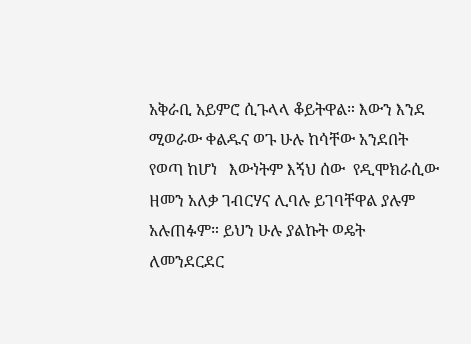አቅራቢ አይምሮ ሲጉላላ ቆይትዋል። እውን እንደ ሚወራው ቀልዱና ወጉ ሁሉ ከሳቸው አንደበት የወጣ ከሆነ   እውነትም እኝህ ሰው  የዲሞክራሲው ዘመን አለቃ ገብርሃና ሊባሉ ይገባቸዋል ያሉም አሉጠፉም። ይህን ሁሉ ያልኩት ወዴት ለመንደርደር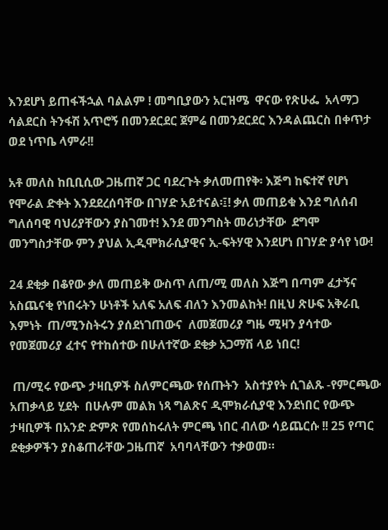እንደሆነ ይጠፋችኋል ባልልም ! መግቢያውን አርዝሜ  ዋናው የጽሁፌ  አላማጋ ሳልደርስ ትንፋሽ አጥሮኝ በመንደርደር ጀምሬ በመንደርደር እንዳልጨርስ በቀጥታ ወደ ነጥቤ ላምራ!!

አቶ መለስ ከቢቢሲው ጋዜጠኛ ጋር ባደረጉት ቃለመጠየቅ፡ እጅግ ከፍተኛ የሆነ የሞራል ድቀት እንደደረሰባቸው በገሃድ አይተናል፡፤! ቃለ መጠይቁ እንደ ግለሰብ ግለሰባዊ ባህሪያቸውን ያስገመተ! እንደ መንግስት መሪነታቸው  ደግሞ መንግስታቸው ምን ያህል ኢዲሞክራሲያዊና ኢ-ፍትሃዊ እንደሆነ በገሃድ ያሳየ ነው!

24 ደቂቃ በቆየው ቃለ መጠይቅ ውስጥ ለጠ/ሚ መለስ እጅግ በጣም ፈታኝና አስጨናቂ የነበሩትን ሁነቶች አለፍ አለፍ ብለን እንመልከት! በዚህ ጽሁፍ አቅራቢ እምነት  ጠ/ሚንስትሩን ያሰደነገጠውና  ለመጀመሪያ ግዜ ሚዛን ያሳተው የመጀመሪያ ፈተና የተከሰተው በሁለተኛው ደቂቃ አጋማሽ ላይ ነበር!

 ጠ/ሚሩ የውጭ ታዛቢዎች ስለምርጫው የሰጡትን  አስተያየት ሲገልጹ -የምርጫው አጠቃላይ ሂደት  በሁሉም መልክ ነጻ ግልጽና ዲሞክራሲያዊ እንደነበር የውጭ ታዛቢዎች በአንድ ድምጽ የመሰከሩለት ምርጫ ነበር ብለው ሳይጨርሱ !! 25 የጣር ደቂቃዎችን ያስቆጠራቸው ጋዜጠኛ  አባባላቸውን ተቃወመ።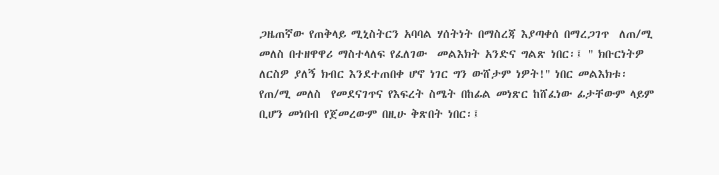ጋዜጠኛው የጠቅላይ ሚኒስትርን አባባል ሃሰትነት በማስረጃ እያጣቀሰ በማረጋገጥ  ለጠ/ሚ መለስ በተዘዋዋሪ ማስተላለፍ የፈለገው  መልእክት አንድና ግልጽ ነበር፡፤ " ክቡርነትዎ ለርስዎ ያለኝ ክብር እንደተጠበቀ ሆኖ ነገር ግን ውሸታም ነዎት!" ነበር መልእክቱ፡
የጠ/ሚ መለስ  የመደናገጥና የእፍረት ስሜት በከፊል መነጽር ከሸፈነው ፊታቸውም ላይም ቢሆን መነበብ የጀመረውም በዚሁ ቅጽበት ነበር፡፤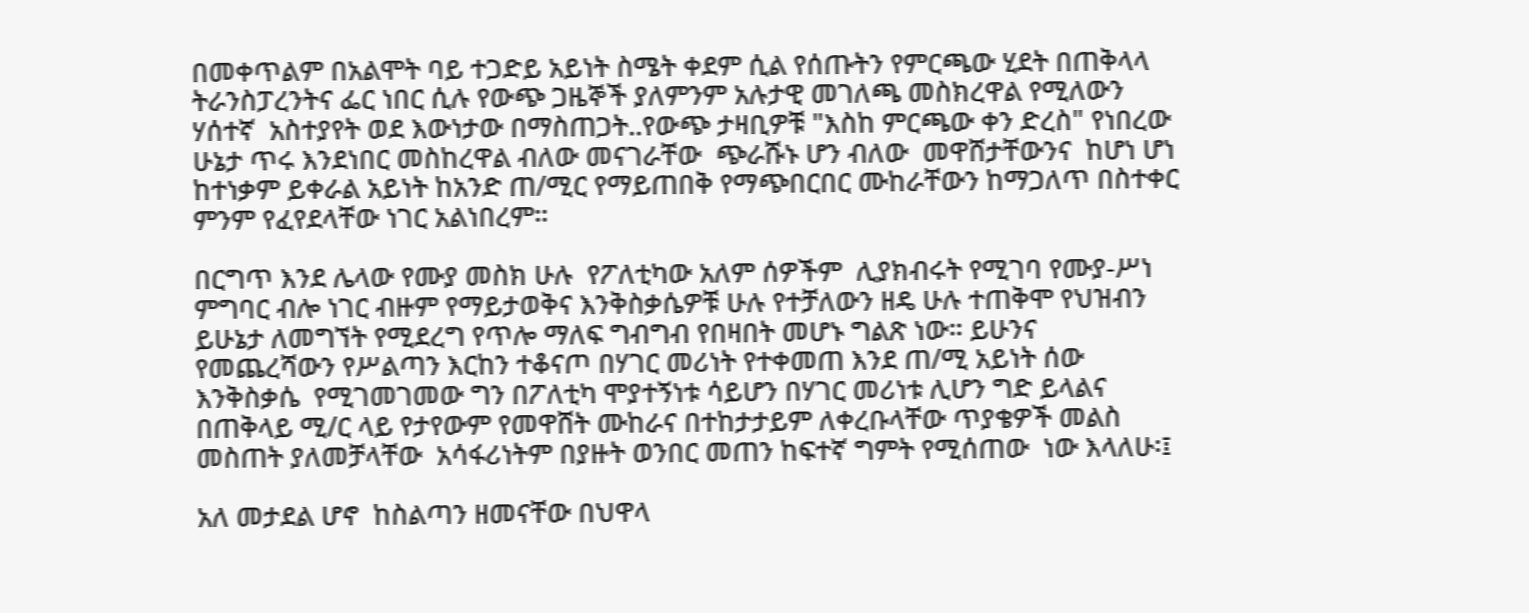በመቀጥልም በአልሞት ባይ ተጋድይ አይነት ስሜት ቀደም ሲል የሰጡትን የምርጫው ሂደት በጠቅላላ ትራንስፓረንትና ፌር ነበር ሲሉ የውጭ ጋዜኞች ያለምንም አሉታዊ መገለጫ መስክረዋል የሚለውን ሃሰተኛ  አስተያየት ወደ እውነታው በማስጠጋት..የውጭ ታዛቢዎቹ "እስከ ምርጫው ቀን ድረስ" የነበረው ሁኔታ ጥሩ እንደነበር መስከረዋል ብለው መናገራቸው  ጭራሹኑ ሆን ብለው  መዋሸታቸውንና  ከሆነ ሆነ ከተነቃም ይቀራል አይነት ከአንድ ጠ/ሚር የማይጠበቅ የማጭበርበር ሙከራቸውን ከማጋለጥ በስተቀር ምንም የፈየደላቸው ነገር አልነበረም።

በርግጥ እንደ ሌላው የሙያ መስክ ሁሉ  የፖለቲካው አለም ሰዎችም  ሊያክብሩት የሚገባ የሙያ-ሥነ ምግባር ብሎ ነገር ብዙም የማይታወቅና እንቅስቃሴዎቹ ሁሉ የተቻለውን ዘዴ ሁሉ ተጠቅሞ የህዝብን ይሁኔታ ለመግኘት የሚደረግ የጥሎ ማለፍ ግብግብ የበዛበት መሆኑ ግልጽ ነው። ይሁንና   የመጨረሻውን የሥልጣን እርከን ተቆናጦ በሃገር መሪነት የተቀመጠ እንደ ጠ/ሚ አይነት ሰው እንቅስቃሴ  የሚገመገመው ግን በፖለቲካ ሞያተኝነቱ ሳይሆን በሃገር መሪነቱ ሊሆን ግድ ይላልና  በጠቅላይ ሚ/ር ላይ የታየውም የመዋሸት ሙከራና በተከታታይም ለቀረቡላቸው ጥያቄዎች መልስ መስጠት ያለመቻላቸው  አሳፋሪነትም በያዙት ወንበር መጠን ከፍተኛ ግምት የሚሰጠው  ነው እላለሁ፡፤

አለ መታደል ሆኖ  ከስልጣን ዘመናቸው በህዋላ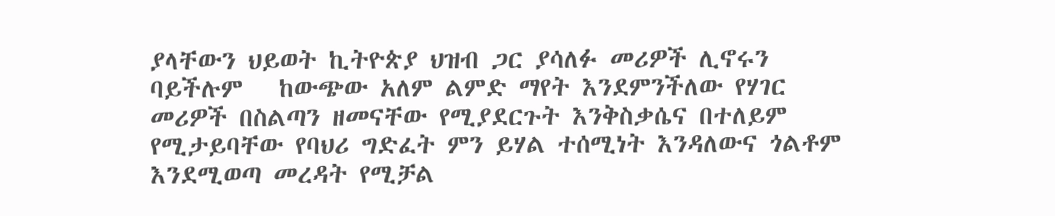ያላቸውን ህይወት ኪትዮጵያ ህዝብ ጋር ያሳለፉ መሪዎች ሊኖሩን ባይችሉም   ከውጭው አለም ልምድ ማየት እንደምንችለው የሃገር መሪዎች በስልጣን ዘመናቸው የሚያደርጉት እንቅስቃሴና በተለይም የሚታይባቸው የባህሪ ግድፈት ምን ይሃል ተሰሚነት እንዳለውና ጎልቶም እንደሚወጣ መረዳት የሚቻል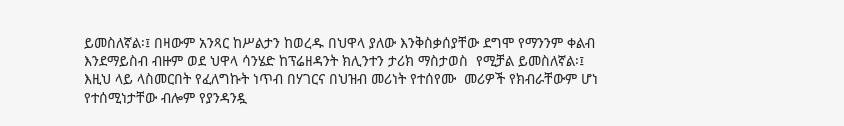ይመስለኛል፡፤ በዛውም አንጻር ከሥልታን ከወረዱ በህዋላ ያለው እንቅስቃሰያቸው ደግሞ የማንንም ቀልብ እንደማይስብ ብዙም ወደ ህዋላ ሳንሄድ ከፕሬዘዳንት ክሊንተን ታሪክ ማስታወስ  የሚቻል ይመስለኛል፡፤ እዚህ ላይ ላስመርበት የፈለግኩት ነጥብ በሃገርና በህዝብ መሪነት የተሰየሙ  መሪዎች የክብራቸውም ሆነ የተሰሚነታቸው ብሎም የያንዳንዷ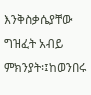እንቅስቃሴያቸው ግዝፈት አብይ  ምክንያት፡፤ከወንበሩ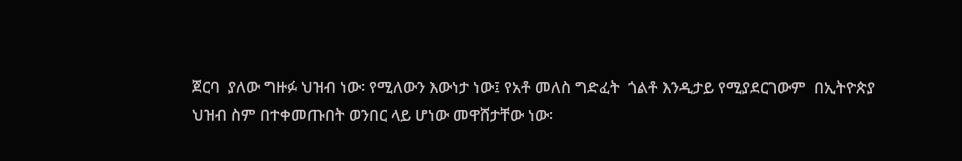ጀርባ  ያለው ግዙፉ ህዝብ ነው፡ የሚለውን እውነታ ነው፤ የአቶ መለስ ግድፈት  ጎልቶ እንዲታይ የሚያደርገውም  በኢትዮጵያ ህዝብ ስም በተቀመጡበት ወንበር ላይ ሆነው መዋሸታቸው ነው፡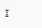፤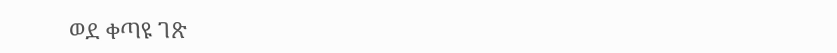ወደ ቀጣዩ ገጽ